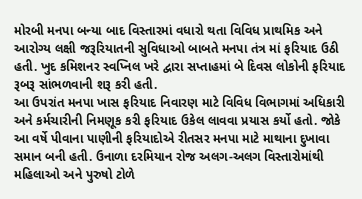મોરબી મનપા બન્યા બાદ વિસ્તારમાં વધારો થતા વિવિધ પ્રાથમિક અને આરોગ્ય લક્ષી જરૂરિયાતની સુવિધાઓ બાબતે મનપા તંત્ર માં ફરિયાદ ઉઠી હતી. ખુદ કમિશનર સ્વપ્નિલ ખરે દ્વારા સપ્તાહમાં બે દિવસ લોકોની ફરિયાદ રૂબરૂ સાંભળવાની શરૂ કરી હતી.
આ ઉપરાંત મનપા ખાસ ફરિયાદ નિવારણ માટે વિવિધ વિભાગમાં અધિકારી અને કર્મચારીની નિમણૂક કરી ફરિયાદ ઉકેલ લાવવા પ્રયાસ કર્યો હતો. જોકે આ વર્ષે પીવાના પાણીની ફરિયાદોએ રીતસર મનપા માટે માથાના દુખાવા સમાન બની હતી. ઉનાળા દરમિયાન રોજ અલગ-અલગ વિસ્તારોમાંથી મહિલાઓ અને પુરુષો ટોળે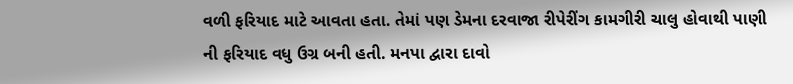વળી ફરિયાદ માટે આવતા હતા. તેમાં પણ ડેમના દરવાજા રીપેરીંગ કામગીરી ચાલુ હોવાથી પાણી ની ફરિયાદ વધુ ઉગ્ર બની હતી. મનપા દ્વારા દાવો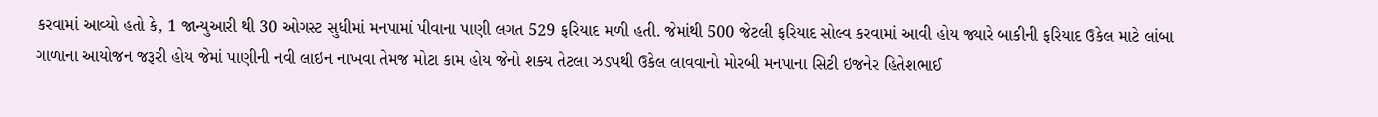કરવામાં આવ્યો હતો કે, 1 જાન્યુઆરી થી 30 ઓગસ્ટ સુધીમાં મનપામાં પીવાના પાણી લગત 529 ફરિયાદ મળી હતી. જેમાંથી 500 જેટલી ફરિયાદ સોલ્વ કરવામાં આવી હોય જ્યારે બાકીની ફરિયાદ ઉકેલ માટે લાંબા ગાળાના આયોજન જરૂરી હોય જેમાં પાણીની નવી લાઇન નાખવા તેમજ મોટા કામ હોય જેનો શક્ય તેટલા ઝડપથી ઉકેલ લાવવાનો મોરબી મનપાના સિટી ઇજનેર હિતેશભાઈ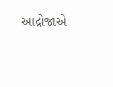આદ્રોજાએ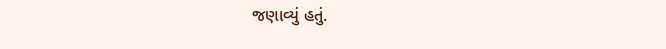જણાવ્યું હતું.